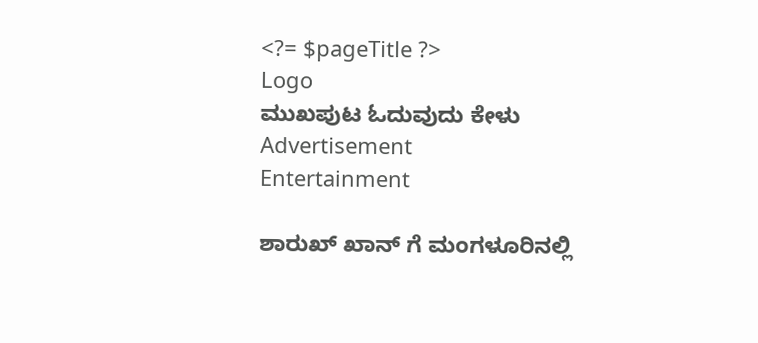<?= $pageTitle ?>
Logo
ಮುಖಪುಟ ಓದುವುದು ಕೇಳು
Advertisement
Entertainment

ಶಾರುಖ್ ಖಾನ್ ಗೆ ಮಂಗಳೂರಿನಲ್ಲಿ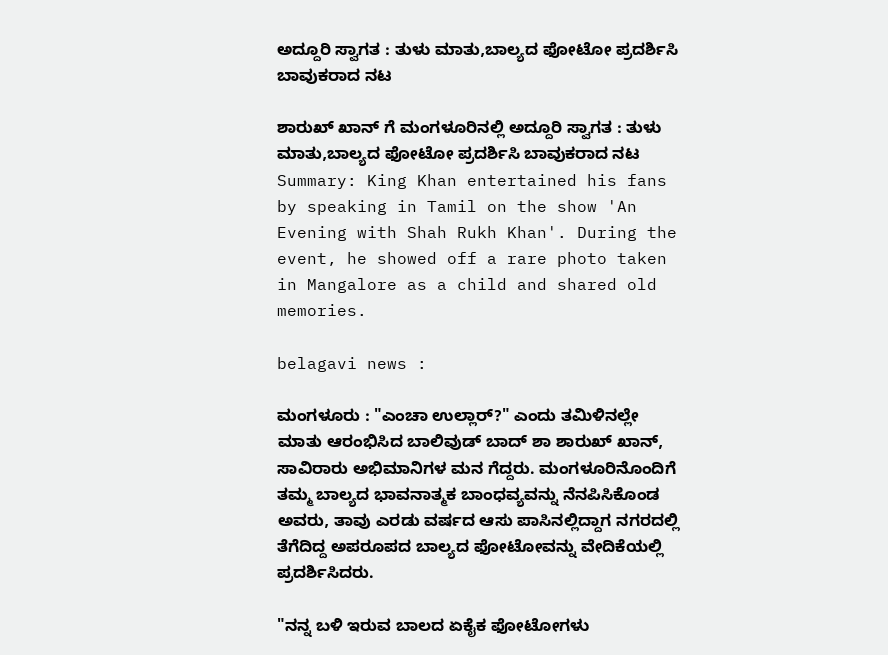ಅದ್ದೂರಿ ಸ್ವಾಗತ : ತುಳು ಮಾತು,ಬಾಲ್ಯದ ಫೋಟೋ ಪ್ರದರ್ಶಿಸಿ ಬಾವುಕರಾದ ನಟ

ಶಾರುಖ್ ಖಾನ್ ಗೆ ಮಂಗಳೂರಿನಲ್ಲಿ ಅದ್ದೂರಿ ಸ್ವಾಗತ : ತುಳು ಮಾತು,ಬಾಲ್ಯದ ಫೋಟೋ ಪ್ರದರ್ಶಿಸಿ ಬಾವುಕರಾದ ನಟ
Summary: King Khan entertained his fans by speaking in Tamil on the show 'An Evening with Shah Rukh Khan'. During the event, he showed off a rare photo taken in Mangalore as a child and shared old memories.

belagavi news :

ಮಂಗಳೂರು : "ಎಂಚಾ ಉಲ್ಲಾರ್?" ಎಂದು ತಮಿಳಿನಲ್ಲೇ ಮಾತು ಆರಂಭಿಸಿದ ಬಾಲಿವುಡ್ ಬಾದ್ ಶಾ ಶಾರುಖ್ ಖಾನ್, ಸಾವಿರಾರು ಅಭಿಮಾನಿಗಳ ಮನ ಗೆದ್ದರು. ಮಂಗಳೂರಿನೊಂದಿಗೆ ತಮ್ಮ ಬಾಲ್ಯದ ಭಾವನಾತ್ಮಕ ಬಾಂಧವ್ಯವನ್ನು ನೆನಪಿಸಿಕೊಂಡ ಅವರು, ತಾವು ಎರಡು ವರ್ಷದ ಆಸು ಪಾಸಿನಲ್ಲಿದ್ದಾಗ ನಗರದಲ್ಲಿ ತೆಗೆದಿದ್ದ ಅಪರೂಪದ ಬಾಲ್ಯದ ಫೋಟೋವನ್ನು ವೇದಿಕೆಯಲ್ಲಿ ಪ್ರದರ್ಶಿಸಿದರು.

"ನನ್ನ ಬಳಿ ಇರುವ ಬಾಲದ ಏಕೈಕ ಫೋಟೋಗಳು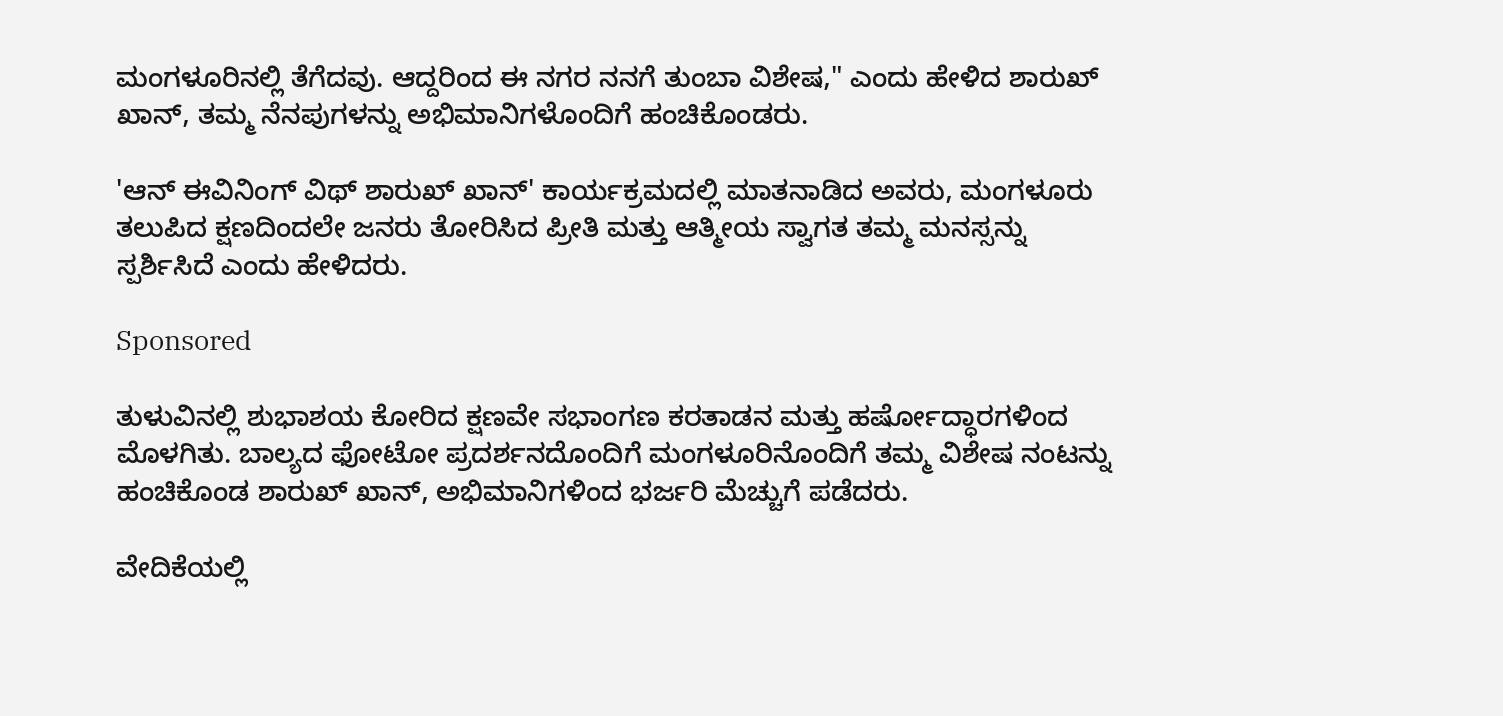ಮಂಗಳೂರಿನಲ್ಲಿ ತೆಗೆದವು. ಆದ್ದರಿಂದ ಈ ನಗರ ನನಗೆ ತುಂಬಾ ವಿಶೇಷ," ಎಂದು ಹೇಳಿದ ಶಾರುಖ್ ಖಾನ್, ತಮ್ಮ ನೆನಪುಗಳನ್ನು ಅಭಿಮಾನಿಗಳೊಂದಿಗೆ ಹಂಚಿಕೊಂಡರು.

'ಆನ್ ಈವಿನಿಂಗ್ ವಿಥ್ ಶಾರುಖ್ ಖಾನ್' ಕಾರ್ಯಕ್ರಮದಲ್ಲಿ ಮಾತನಾಡಿದ ಅವರು, ಮಂಗಳೂರು ತಲುಪಿದ ಕ್ಷಣದಿಂದಲೇ ಜನರು ತೋರಿಸಿದ ಪ್ರೀತಿ ಮತ್ತು ಆತ್ಮೀಯ ಸ್ವಾಗತ ತಮ್ಮ ಮನಸ್ಸನ್ನು ಸ್ಪರ್ಶಿಸಿದೆ ಎಂದು ಹೇಳಿದರು.

Sponsored

ತುಳುವಿನಲ್ಲಿ ಶುಭಾಶಯ ಕೋರಿದ ಕ್ಷಣವೇ ಸಭಾಂಗಣ ಕರತಾಡನ ಮತ್ತು ಹರ್ಷೋದ್ಧಾರಗಳಿಂದ ಮೊಳಗಿತು. ಬಾಲ್ಯದ ಫೋಟೋ ಪ್ರದರ್ಶನದೊಂದಿಗೆ ಮಂಗಳೂರಿನೊಂದಿಗೆ ತಮ್ಮ ವಿಶೇಷ ನಂಟನ್ನು ಹಂಚಿಕೊಂಡ ಶಾರುಖ್ ಖಾನ್, ಅಭಿಮಾನಿಗಳಿಂದ ಭರ್ಜರಿ ಮೆಚ್ಚುಗೆ ಪಡೆದರು.

ವೇದಿಕೆಯಲ್ಲಿ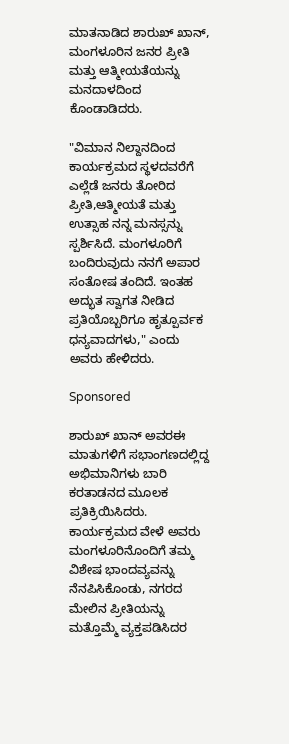ಮಾತನಾಡಿದ ಶಾರುಖ್ ಖಾನ್, ಮಂಗಳೂರಿನ ಜನರ ಪ್ರೀತಿ ಮತ್ತು ಆತ್ಮೀಯತೆಯನ್ನು ಮನದಾಳದಿಂದ ಕೊಂಡಾಡಿದರು.

"ವಿಮಾನ ನಿಲ್ದಾನದಿಂದ ಕಾರ್ಯಕ್ರಮದ ಸ್ಥಳದವರೆಗೆ ಎಲ್ಲೆಡೆ ಜನರು ತೋರಿದ ಪ್ರೀತಿ,ಆತ್ಮೀಯತೆ ಮತ್ತು ಉತ್ಸಾಹ ನನ್ನ ಮನಸ್ಸನ್ನು ಸ್ಪರ್ಶಿಸಿದೆ. ಮಂಗಳೂರಿಗೆ ಬಂದಿರುವುದು ನನಗೆ ಅಪಾರ ಸಂತೋಷ ತಂದಿದೆ. ಇಂತಹ ಅದ್ಭುತ ಸ್ವಾಗತ ನೀಡಿದ ಪ್ರತಿಯೊಬ್ಬರಿಗೂ ಹೃತ್ಪೂರ್ವಕ ಧನ್ಯವಾದಗಳು," ಎಂದು ಅವರು ಹೇಳಿದರು.

Sponsored

ಶಾರುಖ್ ಖಾನ್ ಅವರಈ ಮಾತುಗಳಿಗೆ ಸಭಾಂಗಣದಲ್ಲಿದ್ದ ಅಭಿಮಾನಿಗಳು ಬಾರಿ ಕರತಾಡನದ ಮೂಲಕ ಪ್ರತಿಕ್ರಿಯಿಸಿದರು. ಕಾರ್ಯಕ್ರಮದ ವೇಳೆ ಅವರು ಮಂಗಳೂರಿನೊಂದಿಗೆ ತಮ್ಮ ವಿಶೇಷ ಭಾಂದವ್ಯವನ್ನು ನೆನಪಿಸಿಕೊಂಡು, ನಗರದ ಮೇಲಿನ ಪ್ರೀತಿಯನ್ನು ಮತ್ತೊಮ್ಮೆ ವ್ಯಕ್ತಪಡಿಸಿದರ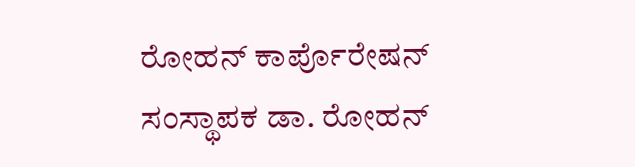ರೋಹನ್ ಕಾರ್ಪೊರೇಷನ್ ಸಂಸ್ಥಾಪಕ ಡಾ. ರೋಹನ್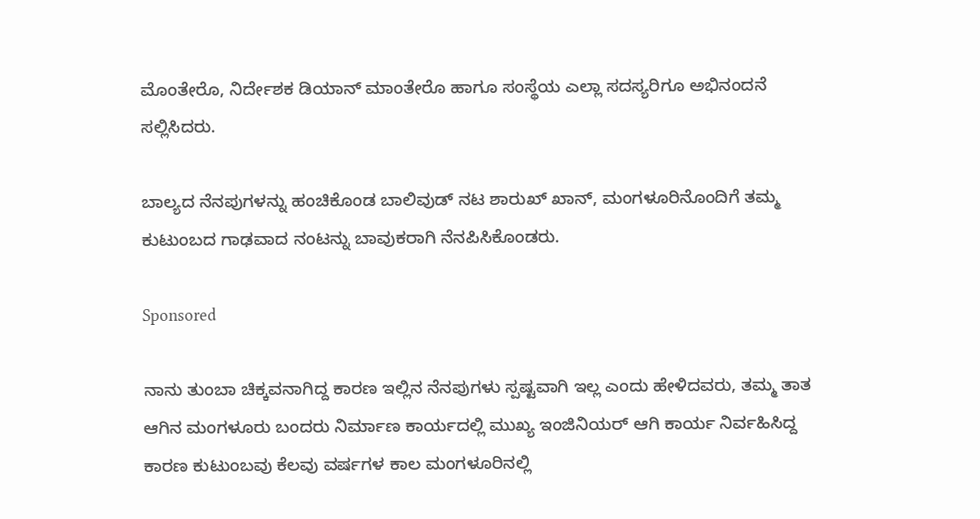ಮೊಂತೇರೊ, ನಿರ್ದೇಶಕ ಡಿಯಾನ್ ಮಾಂತೇರೊ ಹಾಗೂ ಸಂಸ್ಥೆಯ ಎಲ್ಲಾ ಸದಸ್ಯರಿಗೂ ಅಭಿನಂದನೆ ಸಲ್ಲಿಸಿದರು.

ಬಾಲ್ಯದ ನೆನಪುಗಳನ್ನು ಹಂಚಿಕೊಂಡ ಬಾಲಿವುಡ್ ನಟ ಶಾರುಖ್ ಖಾನ್, ಮಂಗಳೂರಿನೊಂದಿಗೆ ತಮ್ಮ ಕುಟುಂಬದ ಗಾಢವಾದ ನಂಟನ್ನು ಬಾವುಕರಾಗಿ ನೆನಪಿಸಿಕೊಂಡರು.

Sponsored

ನಾನು ತುಂಬಾ ಚಿಕ್ಕವನಾಗಿದ್ದ ಕಾರಣ ಇಲ್ಲಿನ ನೆನಪುಗಳು ಸ್ಪಷ್ಟವಾಗಿ ಇಲ್ಲ ಎಂದು ಹೇಳಿದವರು, ತಮ್ಮ ತಾತ ಆಗಿನ ಮಂಗಳೂರು ಬಂದರು ನಿರ್ಮಾಣ ಕಾರ್ಯದಲ್ಲಿ ಮುಖ್ಯ ಇಂಜಿನಿಯರ್ ಆಗಿ ಕಾರ್ಯ ನಿರ್ವಹಿಸಿದ್ದ ಕಾರಣ ಕುಟುಂಬವು ಕೆಲವು ವರ್ಷಗಳ ಕಾಲ ಮಂಗಳೂರಿನಲ್ಲಿ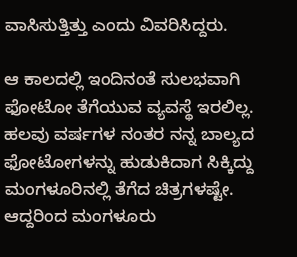ವಾಸಿಸುತ್ತಿತ್ತು ಎಂದು ವಿವರಿಸಿದ್ದರು.

ಆ ಕಾಲದಲ್ಲಿ ಇಂದಿನಂತೆ ಸುಲಭವಾಗಿ ಫೋಟೋ ತೆಗೆಯುವ ವ್ಯವಸ್ಥೆ ಇರಲಿಲ್ಲ. ಹಲವು ವರ್ಷಗಳ ನಂತರ ನನ್ನ ಬಾಲ್ಯದ ಫೋಟೋಗಳನ್ನು ಹುಡುಕಿದಾಗ ಸಿಕ್ಕಿದ್ದು ಮಂಗಳೂರಿನಲ್ಲಿ ತೆಗೆದ ಚಿತ್ರಗಳಷ್ಟೇ. ಆದ್ದರಿಂದ ಮಂಗಳೂರು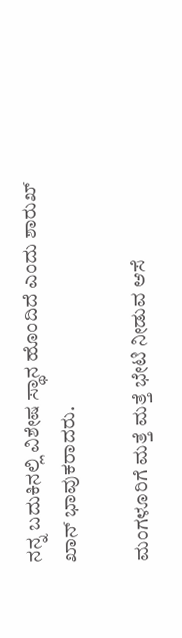ನನ್ನ ಬದುಕಿನಲ್ಲಿ ವಿಶೇಷ ಸ್ಥಾನ ಹೊಂದಿದೆ ಎಂದು ಶಾರುಖ್ ಖಾನ್ ಭಾವುಕರಾದರು.

ಮಂಗಳೂರಿಗೆ ಮತ್ತೆ ಮತ್ತೆ ಭೇಟಿ ನೀಡುವ ಆಸೆ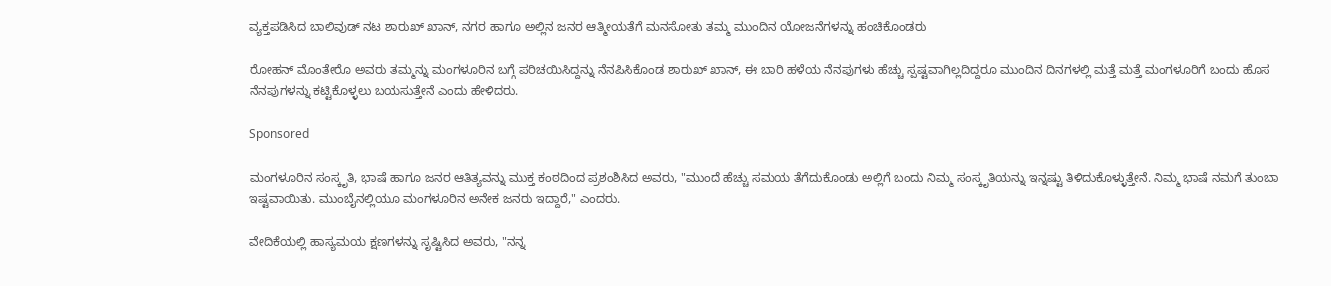ವ್ಯಕ್ತಪಡಿಸಿದ ಬಾಲಿವುಡ್ ನಟ ಶಾರುಖ್ ಖಾನ್, ನಗರ ಹಾಗೂ ಅಲ್ಲಿನ ಜನರ ಆತ್ಮೀಯತೆಗೆ ಮನಸೋತು ತಮ್ಮ ಮುಂದಿನ ಯೋಜನೆಗಳನ್ನು ಹಂಚಿಕೊಂಡರು

ರೋಹನ್ ಮೊಂತೇರೊ ಅವರು ತಮ್ಮನ್ನು ಮಂಗಳೂರಿನ ಬಗ್ಗೆ ಪರಿಚಯಿಸಿದ್ದನ್ನು ನೆನಪಿಸಿಕೊಂಡ ಶಾರುಖ್ ಖಾನ್, ಈ ಬಾರಿ ಹಳೆಯ ನೆನಪುಗಳು ಹೆಚ್ಚು ಸ್ಪಷ್ಟವಾಗಿಲ್ಲದಿದ್ದರೂ ಮುಂದಿನ ದಿನಗಳಲ್ಲಿ ಮತ್ತೆ ಮತ್ತೆ ಮಂಗಳೂರಿಗೆ ಬಂದು ಹೊಸ ನೆನಪುಗಳನ್ನು ಕಟ್ಟಿಕೊಳ್ಳಲು ಬಯಸುತ್ತೇನೆ ಎಂದು ಹೇಳಿದರು.

Sponsored

ಮಂಗಳೂರಿನ ಸಂಸ್ಕೃತಿ, ಭಾಷೆ ಹಾಗೂ ಜನರ ಆತಿತ್ಯವನ್ನು ಮುಕ್ತ ಕಂಠದಿಂದ ಪ್ರಶಂಶಿಸಿದ ಅವರು, "ಮುಂದೆ ಹೆಚ್ಚು ಸಮಯ ತೆಗೆದುಕೊಂಡು ಅಲ್ಲಿಗೆ ಬಂದು ನಿಮ್ಮ ಸಂಸ್ಕೃತಿಯನ್ನು ಇನ್ನಷ್ಟು ತಿಳಿದುಕೊಳ್ಳುತ್ತೇನೆ. ನಿಮ್ಮ ಭಾಷೆ ನಮಗೆ ತುಂಬಾ ಇಷ್ಟವಾಯಿತು. ಮುಂಬೈನಲ್ಲಿಯೂ ಮಂಗಳೂರಿನ ಅನೇಕ ಜನರು ಇದ್ದಾರೆ," ಎಂದರು.

ವೇದಿಕೆಯಲ್ಲಿ ಹಾಸ್ಯಮಯ ಕ್ಷಣಗಳನ್ನು ಸೃಷ್ಟಿಸಿದ ಅವರು, "ನನ್ನ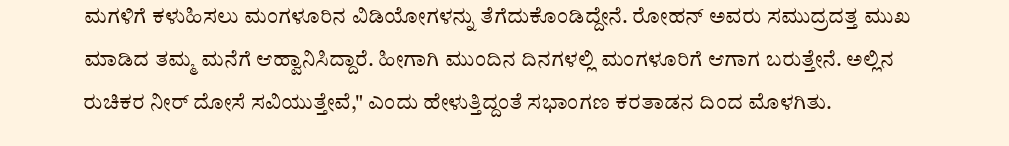ಮಗಳಿಗೆ ಕಳುಹಿಸಲು ಮಂಗಳೂರಿನ ವಿಡಿಯೋಗಳನ್ನು ತೆಗೆದುಕೊಂಡಿದ್ದೇನೆ. ರೋಹನ್ ಅವರು ಸಮುದ್ರದತ್ತ ಮುಖ ಮಾಡಿದ ತಮ್ಮ ಮನೆಗೆ ಆಹ್ವಾನಿಸಿದ್ದಾರೆ. ಹೀಗಾಗಿ ಮುಂದಿನ ದಿನಗಳಲ್ಲಿ ಮಂಗಳೂರಿಗೆ ಆಗಾಗ ಬರುತ್ತೇನೆ. ಅಲ್ಲಿನ ರುಚಿಕರ ನೀರ್ ದೋಸೆ ಸವಿಯುತ್ತೇವೆ," ಎಂದು ಹೇಳುತ್ತಿದ್ದಂತೆ ಸಭಾಂಗಣ ಕರತಾಡನ ದಿಂದ ಮೊಳಗಿತು.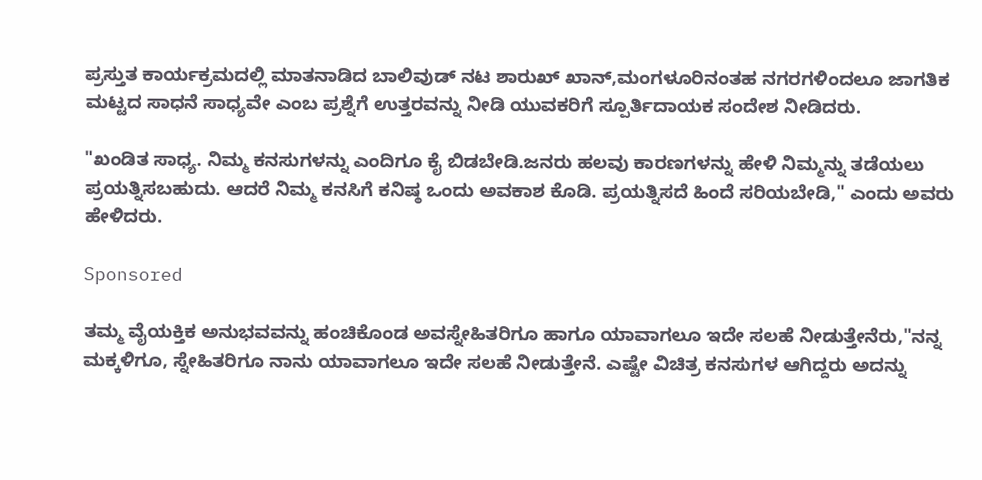ಪ್ರಸ್ತುತ ಕಾರ್ಯಕ್ರಮದಲ್ಲಿ ಮಾತನಾಡಿದ ಬಾಲಿವುಡ್ ನಟ ಶಾರುಖ್ ಖಾನ್,ಮಂಗಳೂರಿನಂತಹ ನಗರಗಳಿಂದಲೂ ಜಾಗತಿಕ ಮಟ್ಟದ ಸಾಧನೆ ಸಾಧ್ಯವೇ ಎಂಬ ಪ್ರಶ್ನೆಗೆ ಉತ್ತರವನ್ನು ನೀಡಿ ಯುವಕರಿಗೆ ಸ್ಪೂರ್ತಿದಾಯಕ ಸಂದೇಶ ನೀಡಿದರು.

"ಖಂಡಿತ ಸಾಧ್ಯ. ನಿಮ್ಮ ಕನಸುಗಳನ್ನು ಎಂದಿಗೂ ಕೈ ಬಿಡಬೇಡಿ.ಜನರು ಹಲವು ಕಾರಣಗಳನ್ನು ಹೇಳಿ ನಿಮ್ಮನ್ನು ತಡೆಯಲು ಪ್ರಯತ್ನಿಸಬಹುದು. ಆದರೆ ನಿಮ್ಮ ಕನಸಿಗೆ ಕನಿಷ್ಠ ಒಂದು ಅವಕಾಶ ಕೊಡಿ. ಪ್ರಯತ್ನಿಸದೆ ಹಿಂದೆ ಸರಿಯಬೇಡಿ," ಎಂದು ಅವರು ಹೇಳಿದರು.

Sponsored

ತಮ್ಮ ವೈಯಕ್ತಿಕ ಅನುಭವವನ್ನು ಹಂಚಿಕೊಂಡ ಅವಸ್ನೇಹಿತರಿಗೂ ಹಾಗೂ ಯಾವಾಗಲೂ ಇದೇ ಸಲಹೆ ನೀಡುತ್ತೇನೆರು,"ನನ್ನ ಮಕ್ಕಳಿಗೂ, ಸ್ನೇಹಿತರಿಗೂ ನಾನು ಯಾವಾಗಲೂ ಇದೇ ಸಲಹೆ ನೀಡುತ್ತೇನೆ. ಎಷ್ಟೇ ವಿಚಿತ್ರ ಕನಸುಗಳ ಆಗಿದ್ದರು ಅದನ್ನು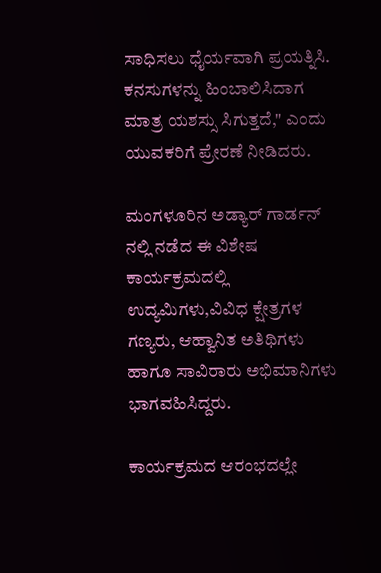ಸಾಧಿಸಲು ಧೈರ್ಯವಾಗಿ ಪ್ರಯತ್ನಿಸಿ. ಕನಸುಗಳನ್ನು ಹಿಂಬಾಲಿಸಿದಾಗ ಮಾತ್ರ ಯಶಸ್ಸು ಸಿಗುತ್ತದೆ," ಎಂದು ಯುವಕರಿಗೆ ಪ್ರೇರಣೆ ನೀಡಿದರು.

ಮಂಗಳೂರಿನ ಅಡ್ಯಾರ್ ಗಾರ್ಡನ್ ನಲ್ಲಿ ನಡೆದ ಈ ವಿಶೇಷ ಕಾರ್ಯಕ್ರಮದಲ್ಲಿ ಉದ್ಯಮಿಗಳು,ವಿವಿಧ ಕ್ಷೇತ್ರಗಳ ಗಣ್ಯರು, ಆಹ್ವಾನಿತ ಅತಿಥಿಗಳು ಹಾಗೂ ಸಾವಿರಾರು ಅಭಿಮಾನಿಗಳು ಭಾಗವಹಿಸಿದ್ದರು.

ಕಾರ್ಯಕ್ರಮದ ಆರಂಭದಲ್ಲೇ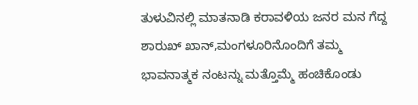ತುಳುವಿನಲ್ಲಿ ಮಾತನಾಡಿ ಕರಾವಳಿಯ ಜನರ ಮನ ಗೆದ್ದ ಶಾರುಖ್ ಖಾನ್,ಮಂಗಳೂರಿನೊಂದಿಗೆ ತಮ್ಮ ಭಾವನಾತ್ಮಕ ನಂಟನ್ನು ಮತ್ತೊಮ್ಮೆ ಹಂಚಿಕೊಂಡು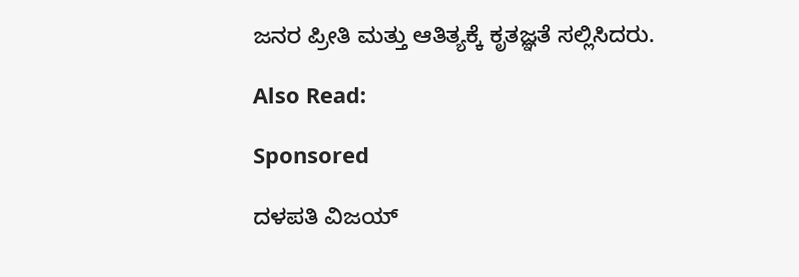ಜನರ ಪ್ರೀತಿ ಮತ್ತು ಆತಿತ್ಯಕ್ಕೆ ಕೃತಜ್ಞತೆ ಸಲ್ಲಿಸಿದರು.

Also Read:

Sponsored

ದಳಪತಿ ವಿಜಯ್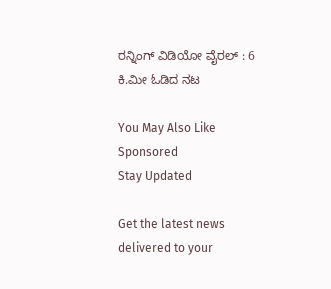ರನ್ನಿಂಗ್ ವಿಡಿಯೋ ವೈರಲ್ : 6 ಕಿ.ಮೀ ಓಡಿದ ನಟ

You May Also Like
Sponsored
Stay Updated

Get the latest news delivered to your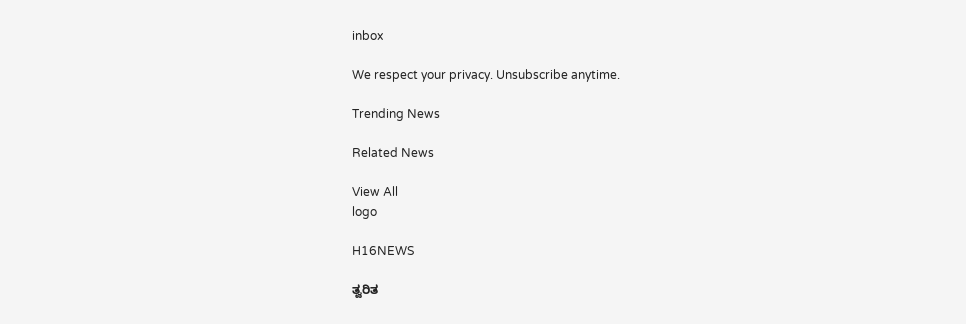inbox

We respect your privacy. Unsubscribe anytime.

Trending News

Related News

View All
logo

H16NEWS

ತ್ವರಿತ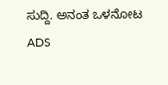ಸುದ್ದಿ. ಅನಂತ ಒಳನೋಟ
ADS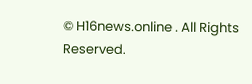© H16news.online . All Rights Reserved.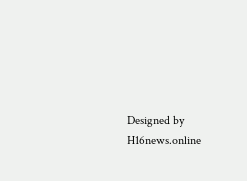Designed by H16news.online